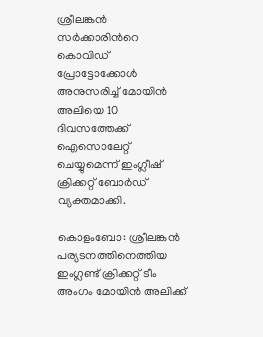ശ്രീലങ്കന്‍ സര്‍ക്കാരിന്‍റെ കൊവിഡ് പ്രോട്ടോക്കോള്‍ അനുസരിച്ച് മോയിന്‍ അലിയെ 10 ദിവസത്തേക്ക് ഐസൊലേറ്റ് ചെയ്യുമെന്ന് ഇംഗ്ലീഷ് ക്രിക്കറ്റ് ബോര്‍ഡ് വ്യക്തമാക്കി.

കൊളംബോ: ശ്രീലങ്കന്‍ പര്യടനത്തിനെത്തിയ ഇംഗ്ലണ്ട് ക്രിക്കറ്റ് ടീം അംഗം മോയിന്‍ അലിക്ക്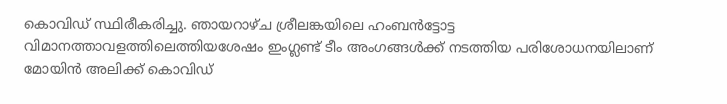കൊവിഡ് സ്ഥിരീകരിച്ചു. ഞായറാഴ്ച ശ്രീലങ്കയിലെ ഹംബന്‍ട്ടോട്ട വിമാനത്താവളത്തിലെത്തിയശേഷം ഇംഗ്ലണ്ട് ടീം അംഗങ്ങള്‍ക്ക് നടത്തിയ പരിശോധനയിലാണ് മോയിന്‍ അലിക്ക് കൊവിഡ്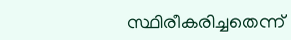സ്ഥിരീകരിച്ചതെന്ന്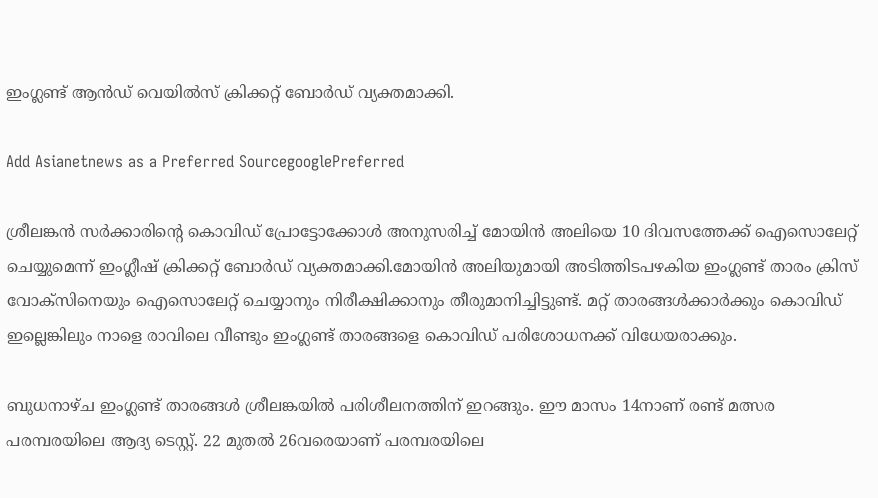ഇംഗ്ലണ്ട് ആന്‍ഡ് വെയില്‍സ് ക്രിക്കറ്റ് ബോര്‍ഡ് വ്യക്തമാക്കി.

Add Asianetnews as a Preferred SourcegooglePreferred

ശ്രീലങ്കന്‍ സര്‍ക്കാരിന്‍റെ കൊവിഡ് പ്രോട്ടോക്കോള്‍ അനുസരിച്ച് മോയിന്‍ അലിയെ 10 ദിവസത്തേക്ക് ഐസൊലേറ്റ് ചെയ്യുമെന്ന് ഇംഗ്ലീഷ് ക്രിക്കറ്റ് ബോര്‍ഡ് വ്യക്തമാക്കി.മോയിന്‍ അലിയുമായി അടിത്തിടപഴകിയ ഇംഗ്ലണ്ട് താരം ക്രിസ് വോക്സിനെയും ഐസൊലേറ്റ് ചെയ്യാനും നിരീക്ഷിക്കാനും തീരുമാനിച്ചിട്ടുണ്ട്. മറ്റ് താരങ്ങള്‍ക്കാര്‍ക്കും കൊവിഡ് ഇല്ലെങ്കിലും നാളെ രാവിലെ വീണ്ടും ഇംഗ്ലണ്ട് താരങ്ങളെ കൊവിഡ് പരിശോധനക്ക് വിധേയരാക്കും.

ബുധനാഴ്ച ഇംഗ്ലണ്ട് താരങ്ങള്‍ ശ്രീലങ്കയില്‍ പരിശീലനത്തിന് ഇറങ്ങും. ഈ മാസം 14നാണ് രണ്ട് മത്സര പരമ്പരയിലെ ആദ്യ ടെസ്റ്റ്. 22 മുതല്‍ 26വരെയാണ് പരമ്പരയിലെ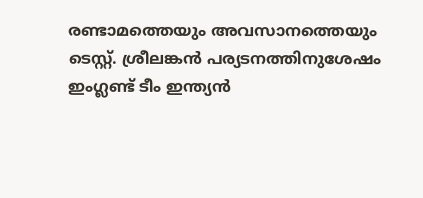രണ്ടാമത്തെയും അവസാനത്തെയും ടെസ്റ്റ്. ശ്രീലങ്കന്‍ പര്യടനത്തിനുശേഷം ഇംഗ്ലണ്ട് ടീം ഇന്ത്യന്‍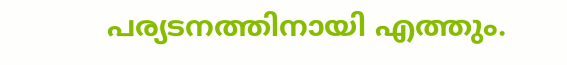പര്യടനത്തിനായി എത്തും.